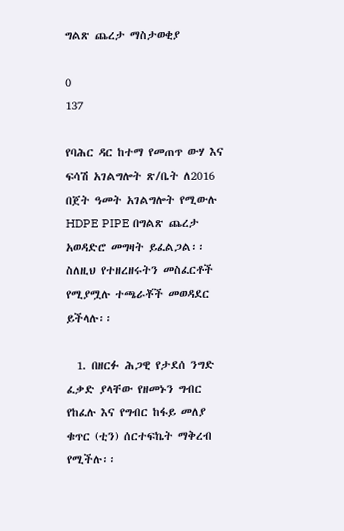ግልጽ ጨረታ ማስታወቂያ

0
137

የባሕር ዳር ከተማ የመጠጥ ውሃ እና ፍሳሽ አገልግሎት ጽ/ቤት ለ2016 በጀት ዓመት አገልግሎት የሚውሉ HDPE PIPE በግልጽ ጨረታ አወዳድሮ መግዛት ይፈልጋል፡፡ ስለዚህ የተዘረዘሩትን መስፈርቶች የሚያሟሉ ተጫራቾች መወዳደር ይችላሉ፡፡

  1. በዘርፉ ሕጋዊ የታደሰ ንግድ ፈቃድ ያላቸው የዘመኑን ግብር የከፈሉ እና የግብር ከፋይ መለያ ቁጥር (ቲን) ሰርተፍኬት ማቅረብ የሚችሉ፡፡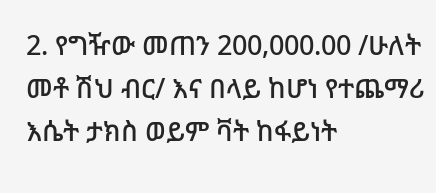2. የግዥው መጠን 200,000.00 /ሁለት መቶ ሽህ ብር/ እና በላይ ከሆነ የተጨማሪ እሴት ታክስ ወይም ቫት ከፋይነት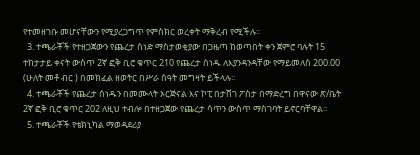የተመዘገቡ መሆናቸውን የሚያረጋግጥ የምስክር ወረቀት ማቅረብ የሚችሉ፡፡
  3. ተጫራቾች የተዘጋጀውን የጨረታ ሰነድ ማስታወቂያው በጋዜጣ ከወጣበት ቀን ጀምሮ ባሉት 15 ተከታታይ ቀናት ውስጥ 2ኛ ፎቅ ቢሮ ቁጥር 210 የጨረታ ሰነዱ ለእያንዳንዳቸው የማይመለስ 200.00 (ሁለት መቶ ብር ) በመክፈል ዘወትር በሥራ ሰዓት መግዛት ይችላሉ፡፡
  4. ተጫራቾች የጨረታ ሰነዱን በመሙላት ኦርጅናል እና ኮፒ በታሸገ ፖስታ በማድረግ በዋናው ጽ/ቤት 2ኛ ፎቅ ቢሮ ቁጥር 202 ለዚህ ተብሎ በተዘጋጀው የጨረታ ሳጥን ውስጥ ማስገባት ይኖርባቸዋል፡፡
  5. ተጫራቾች የቴክኒካል ማወዳደሪያ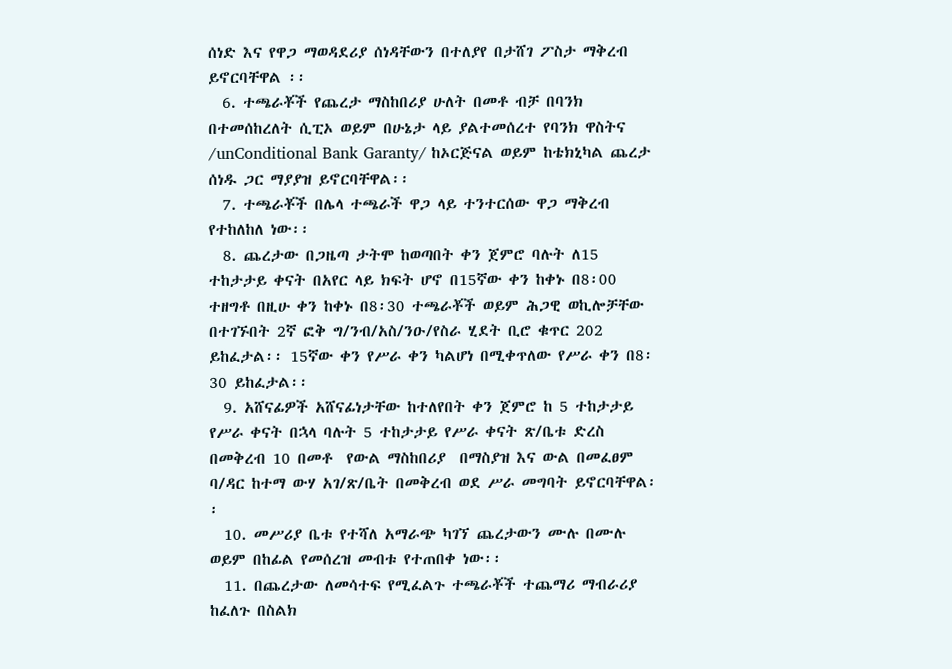ሰነድ እና የዋጋ ማወዳደሪያ ሰነዳቸውን በተለያየ በታሸገ ፖስታ ማቅረብ ይኖርባቸዋል ፡፡
  6. ተጫራቾች የጨረታ ማስከበሪያ ሁለት በመቶ ብቻ በባንክ በተመሰከረለት ሲፒኦ ወይም በሁኔታ ላይ ያልተመሰረተ የባንክ ዋስትና /unConditional Bank Garanty/ ከኦርጅናል ወይም ከቴክኒካል ጨረታ ሰነዱ ጋር ማያያዝ ይኖርባቸዋል፡፡
  7. ተጫራቾች በሌላ ተጫራች ዋጋ ላይ ተንተርሰው ዋጋ ማቅረብ የተከለከለ ነው፡፡
  8. ጨረታው በጋዜጣ ታትሞ ከወጣበት ቀን ጀምሮ ባሉት ለ15 ተከታታይ ቀናት በአየር ላይ ክፍት ሆኖ በ15ኛው ቀን ከቀኑ በ8፡00 ተዘግቶ በዚሁ ቀን ከቀኑ በ8፡30 ተጫራቾች ወይም ሕጋዊ ወኪሎቻቸው በተገኙበት 2ኛ ፎቅ ግ/ንብ/አስ/ንዑ/የስራ ሂደት ቢሮ ቁጥር 202 ይከፈታል፡፡ 15ኛው ቀን የሥራ ቀን ካልሆነ በሚቀጥለው የሥራ ቀን በ8፡30 ይከፈታል፡፡
  9. አሸናፊዎች አሸናፊነታቸው ከተለየበት ቀን ጀምሮ ከ 5 ተከታታይ የሥራ ቀናት በኋላ ባሉት 5 ተከታታይ የሥራ ቀናት ጽ/ቤቱ ድረስ በመቅረብ 10 በመቶ  የውል ማስከበሪያ  በማስያዝ እና ውል በመፈፀም ባ/ዳር ከተማ ውሃ አገ/ጽ/ቤት በመቅረብ ወደ ሥራ መግባት ይኖርባቸዋል፡፡
  10. መሥሪያ ቤቱ የተሻለ አማራጭ ካገኘ ጨረታውን ሙሉ በሙሉ ወይም በከፊል የመሰረዝ መብቱ የተጠበቀ ነው፡፡
  11. በጨረታው ለመሳተፍ የሚፈልጉ ተጫራቾች ተጨማሪ ማብራሪያ ከፈለጉ በስልክ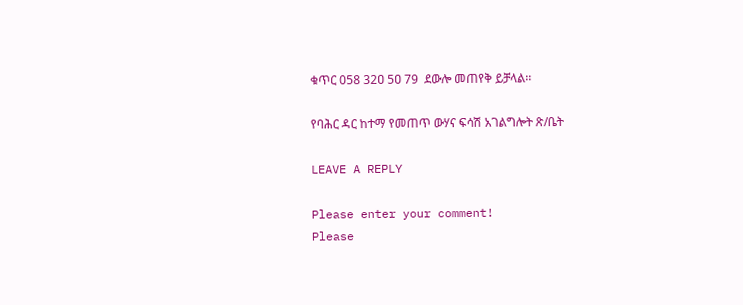ቁጥር 058 32ዐ 5ዐ 79  ደውሎ መጠየቅ ይቻላል፡፡

የባሕር ዳር ከተማ የመጠጥ ውሃና ፍሳሽ አገልግሎት ጽ/ቤት

LEAVE A REPLY

Please enter your comment!
Please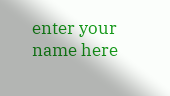enter your name here